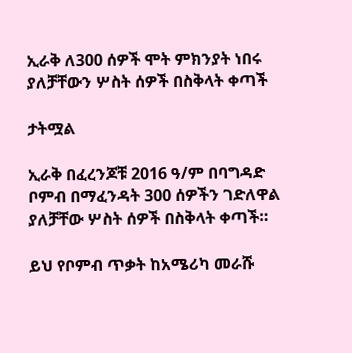ኢራቅ ለ300 ሰዎች ሞት ምክንያት ነበሩ ያለቻቸውን ሦስት ሰዎች በስቅላት ቀጣች

ታትሟል

ኢራቅ በፈረንጆቹ 2016 ዓ/ም በባግዳድ ቦምብ በማፈንዳት 300 ሰዎችን ገድለዋል ያለቻቸው ሦስት ሰዎች በስቅላት ቀጣች።

ይህ የቦምብ ጥቃት ከአሜሪካ መራሹ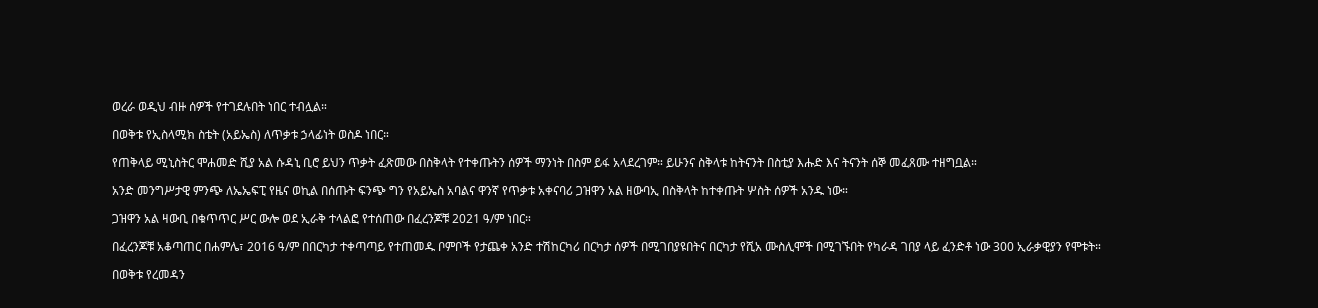ወረራ ወዲህ ብዙ ሰዎች የተገደሉበት ነበር ተብሏል።

በወቅቱ የኢስላሚክ ስቴት (አይኤስ) ለጥቃቱ ኃላፊነት ወስዶ ነበር።

የጠቅላይ ሚኒስትር ሞሐመድ ሺያ አል ሱዳኒ ቢሮ ይህን ጥቃት ፈጽመው በስቅላት የተቀጡትን ሰዎች ማንነት በስም ይፋ አላደረገም። ይሁንና ስቅላቱ ከትናንት በስቲያ እሑድ እና ትናንት ሰኞ መፈጸሙ ተዘግቧል።

አንድ መንግሥታዊ ምንጭ ለኤኤፍፒ የዜና ወኪል በሰጡት ፍንጭ ግን የአይኤስ አባልና ዋንኛ የጥቃቱ አቀናባሪ ጋዝዋን አል ዘውባኢ በስቅላት ከተቀጡት ሦስት ሰዎች አንዱ ነው።

ጋዝዋን አል ዛውቢ በቁጥጥር ሥር ውሎ ወደ ኢራቅ ተላልፎ የተሰጠው በፈረንጆቹ 2021 ዓ/ም ነበር።

በፈረንጆቹ አቆጣጠር በሐምሌ፣ 2016 ዓ/ም በበርካታ ተቀጣጣይ የተጠመዱ ቦምቦች የታጨቀ አንድ ተሽከርካሪ በርካታ ሰዎች በሚገበያዩበትና በርካታ የሺአ ሙስሊሞች በሚገኙበት የካራዳ ገበያ ላይ ፈንድቶ ነው 300 ኢራቃዊያን የሞቱት።

በወቅቱ የረመዳን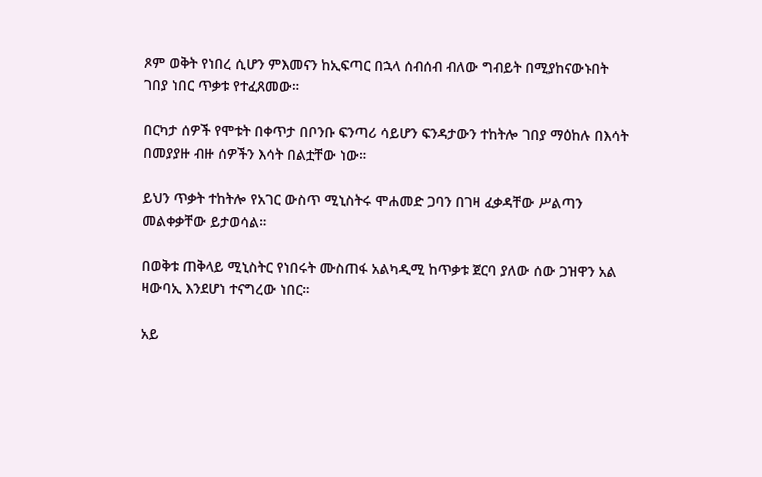ጾም ወቅት የነበረ ሲሆን ምእመናን ከኢፍጣር በኋላ ሰብሰብ ብለው ግብይት በሚያከናውኑበት ገበያ ነበር ጥቃቱ የተፈጸመው።

በርካታ ሰዎች የሞቱት በቀጥታ በቦንቡ ፍንጣሪ ሳይሆን ፍንዳታውን ተከትሎ ገበያ ማዕከሉ በእሳት በመያያዙ ብዙ ሰዎችን እሳት በልቷቸው ነው።

ይህን ጥቃት ተከትሎ የአገር ውስጥ ሚኒስትሩ ሞሐመድ ጋባን በገዛ ፈቃዳቸው ሥልጣን መልቀቃቸው ይታወሳል።

በወቅቱ ጠቅላይ ሚኒስትር የነበሩት ሙስጠፋ አልካዲሚ ከጥቃቱ ጀርባ ያለው ሰው ጋዝዋን አል ዛውባኢ እንደሆነ ተናግረው ነበር።

አይ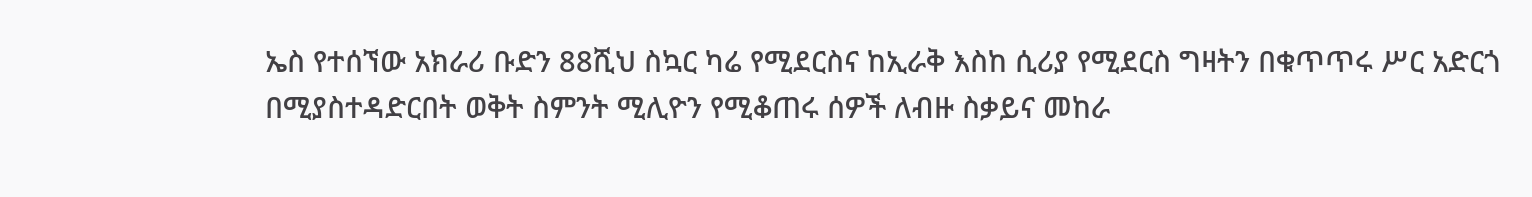ኤስ የተሰኘው አክራሪ ቡድን 88ሺህ ስኳር ካሬ የሚደርስና ከኢራቅ እስከ ሲሪያ የሚደርስ ግዛትን በቁጥጥሩ ሥር አድርጎ በሚያስተዳድርበት ወቅት ስምንት ሚሊዮን የሚቆጠሩ ሰዎች ለብዙ ስቃይና መከራ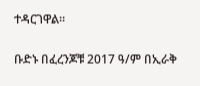ተዳርገዋል።

ቡድኑ በፈረንጆቹ 2017 ዓ/ም በኢራቅ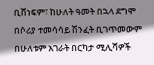ቢሸነፍም፣ ከሁለት ዓመት በኋላ ደግሞ በሶሪያ ተመሳሳይ ሽንፈት ቢገጥመውም በሁለቱም አገራት በርካታ ሚሊሻዎች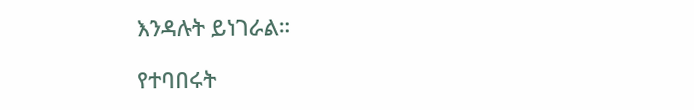እንዳሉት ይነገራል።

የተባበሩት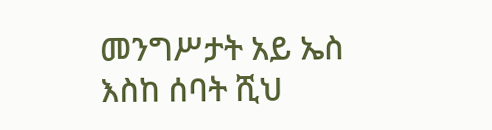መንግሥታት አይ ኤስ እስከ ሰባት ሺህ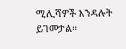ሚሊሻዎች እንዳሉት ይገመታል።